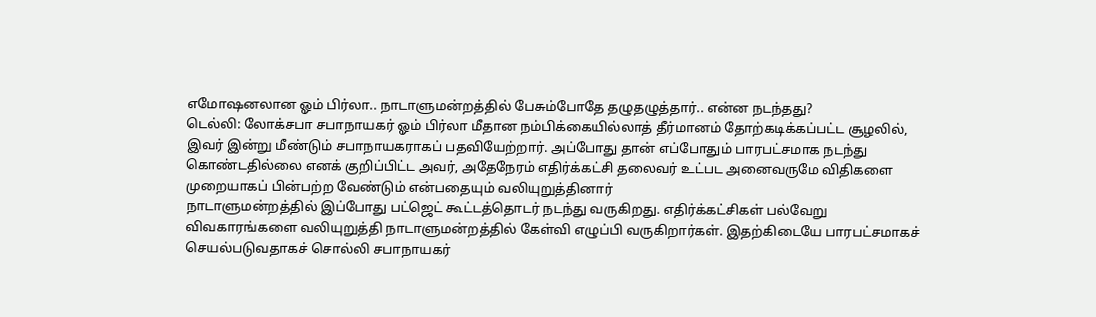எமோஷனலான ஓம் பிர்லா.. நாடாளுமன்றத்தில் பேசும்போதே தழுதழுத்தார்.. என்ன நடந்தது?
டெல்லி: லோக்சபா சபாநாயகர் ஓம் பிர்லா மீதான நம்பிக்கையில்லாத் தீர்மானம் தோற்கடிக்கப்பட்ட சூழலில், இவர் இன்று மீண்டும் சபாநாயகராகப் பதவியேற்றார். அப்போது தான் எப்போதும் பாரபட்சமாக நடந்து கொண்டதில்லை எனக் குறிப்பிட்ட அவர், அதேநேரம் எதிர்க்கட்சி தலைவர் உட்பட அனைவருமே விதிகளை முறையாகப் பின்பற்ற வேண்டும் என்பதையும் வலியுறுத்தினார்
நாடாளுமன்றத்தில் இப்போது பட்ஜெட் கூட்டத்தொடர் நடந்து வருகிறது. எதிர்க்கட்சிகள் பல்வேறு விவகாரங்களை வலியுறுத்தி நாடாளுமன்றத்தில் கேள்வி எழுப்பி வருகிறார்கள். இதற்கிடையே பாரபட்சமாகச் செயல்படுவதாகச் சொல்லி சபாநாயகர்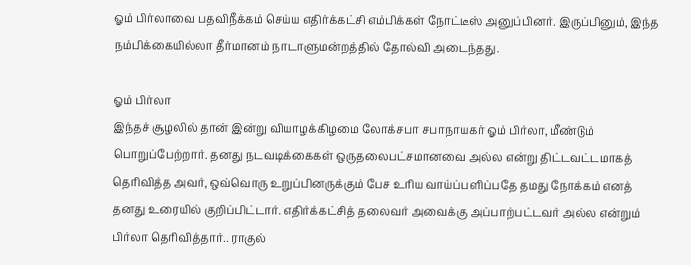ஓம் பிர்லாவை பதவிநீக்கம் செய்ய எதிர்க்கட்சி எம்பிக்கள் நோட்டீஸ் அனுப்பினர். இருப்பினும், இந்த நம்பிக்கையில்லா தீர்மானம் நாடாளுமன்றத்தில் தோல்வி அடைந்தது.

ஓம் பிர்லா
இந்தச் சூழலில் தான் இன்று வியாழக்கிழமை லோக்சபா சபாநாயகர் ஓம் பிர்லா, மீண்டும் பொறுப்பேற்றார். தனது நடவடிக்கைகள் ஒருதலைபட்சமானவை அல்ல என்று திட்டவட்டமாகத் தெரிவித்த அவர், ஒவ்வொரு உறுப்பினருக்கும் பேச உரிய வாய்ப்பளிப்பதே தமது நோக்கம் எனத் தனது உரையில் குறிப்பிட்டார். எதிர்க்கட்சித் தலைவர் அவைக்கு அப்பாற்பட்டவர் அல்ல என்றும் பிர்லா தெரிவித்தார்.. ராகுல்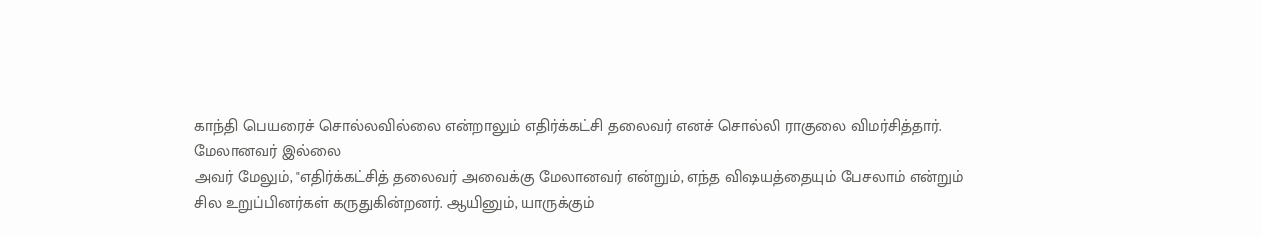காந்தி பெயரைச் சொல்லவில்லை என்றாலும் எதிர்க்கட்சி தலைவர் எனச் சொல்லி ராகுலை விமர்சித்தார்.
மேலானவர் இல்லை
அவர் மேலும், "எதிர்க்கட்சித் தலைவர் அவைக்கு மேலானவர் என்றும், எந்த விஷயத்தையும் பேசலாம் என்றும் சில உறுப்பினர்கள் கருதுகின்றனர். ஆயினும், யாருக்கும்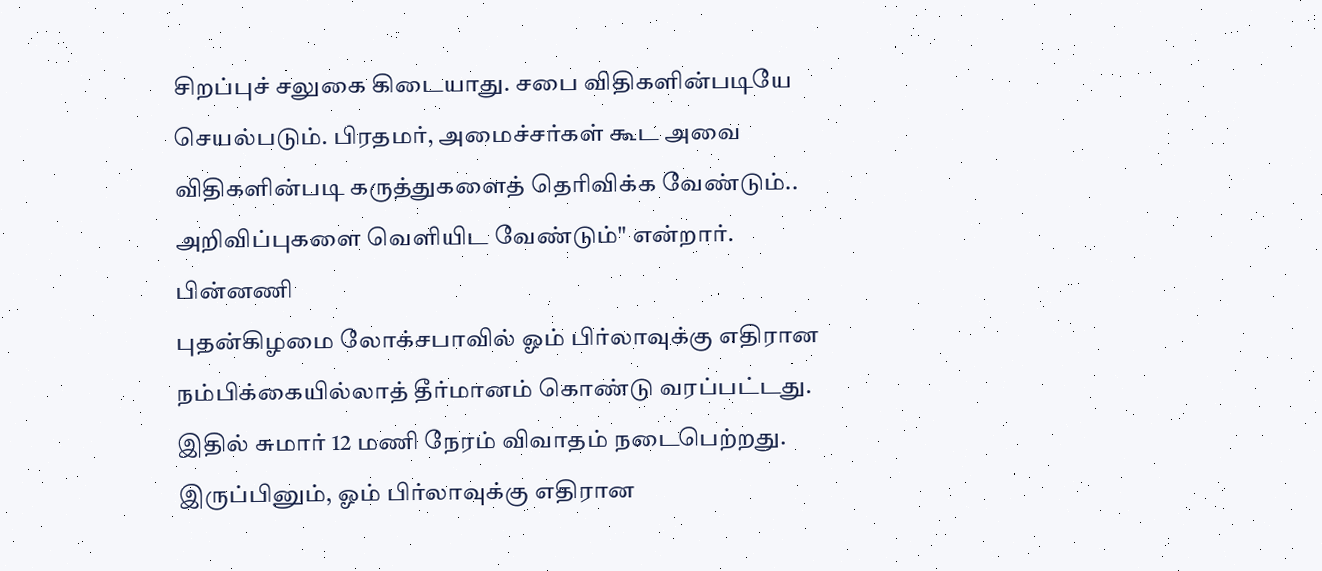சிறப்புச் சலுகை கிடையாது. சபை விதிகளின்படியே செயல்படும். பிரதமர், அமைச்சர்கள் கூட அவை விதிகளின்படி கருத்துகளைத் தெரிவிக்க வேண்டும்.. அறிவிப்புகளை வெளியிட வேண்டும்" என்றார்.
பின்னணி
புதன்கிழமை லோக்சபாவில் ஓம் பிர்லாவுக்கு எதிரான நம்பிக்கையில்லாத் தீர்மானம் கொண்டு வரப்பட்டது. இதில் சுமார் 12 மணி நேரம் விவாதம் நடைபெற்றது. இருப்பினும், ஓம் பிர்லாவுக்கு எதிரான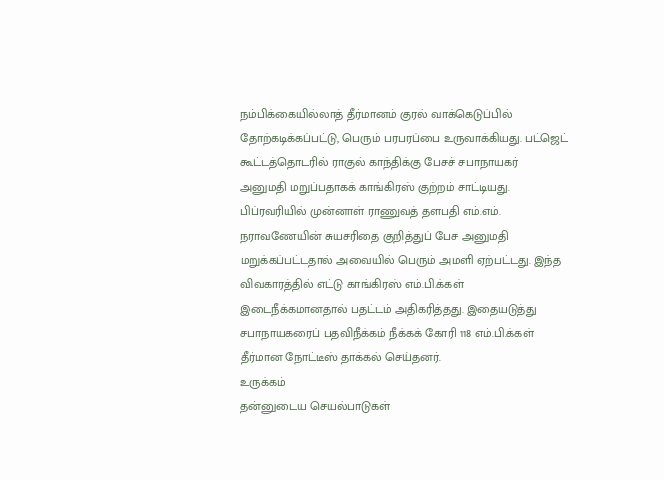நம்பிக்கையில்லாத் தீர்மானம் குரல் வாக்கெடுப்பில் தோற்கடிக்கப்பட்டு, பெரும் பரபரப்பை உருவாக்கியது. பட்ஜெட் கூட்டத்தொடரில் ராகுல் காந்திக்கு பேசச் சபாநாயகர் அனுமதி மறுப்பதாகக் காங்கிரஸ் குற்றம் சாட்டியது.
பிப்ரவரியில் முன்னாள் ராணுவத் தளபதி எம்.எம். நராவணேயின் சுயசரிதை குறித்துப் பேச அனுமதி மறுக்கப்பட்டதால் அவையில் பெரும் அமளி ஏற்பட்டது. இந்த விவகாரத்தில் எட்டு காங்கிரஸ் எம்.பி.க்கள் இடைநீக்கமானதால் பதட்டம் அதிகரித்தது. இதையடுத்து சபாநாயகரைப் பதவிநீக்கம் நீக்கக் கோரி 118 எம்.பி.க்கள் தீர்மான நோட்டீஸ் தாக்கல் செய்தனர்.
உருக்கம்
தன்னுடைய செயல்பாடுகள்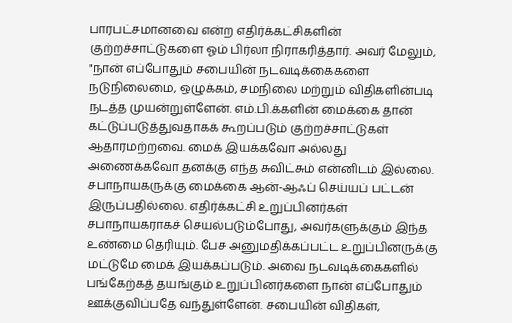பாரபட்சமானவை என்ற எதிர்க்கட்சிகளின் குற்றச்சாட்டுகளை ஓம் பிர்லா நிராகரித்தார். அவர் மேலும், "நான் எப்போதும் சபையின் நடவடிக்கைகளை நடுநிலைமை, ஒழுக்கம், சமநிலை மற்றும் விதிகளின்படி நடத்த முயன்றுள்ளேன். எம்.பி.க்களின் மைக்கை தான் கட்டுப்படுத்துவதாகக் கூறப்படும் குற்றச்சாட்டுகள் ஆதாரமற்றவை. மைக் இயக்கவோ அல்லது அணைக்கவோ தனக்கு எந்த சுவிட்சும் என்னிடம் இல்லை.
சபாநாயகருக்கு மைக்கை ஆன்-ஆஃப் செய்யப் பட்டன் இருப்பதில்லை. எதிர்க்கட்சி உறுப்பினர்கள் சபாநாயகராகச் செயல்படும்போது, அவர்களுக்கும் இந்த உண்மை தெரியும். பேச அனுமதிக்கப்பட்ட உறுப்பினருக்கு மட்டுமே மைக் இயக்கப்படும். அவை நடவடிக்கைகளில் பங்கேற்கத் தயங்கும் உறுப்பினர்களை நான் எப்போதும் ஊக்குவிப்பதே வந்துள்ளேன். சபையின் விதிகள்,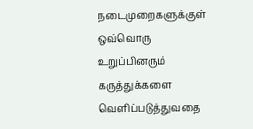நடைமுறைகளுக்குள் ஒவ்வொரு உறுப்பினரும் கருத்துக்களை வெளிப்படுத்துவதை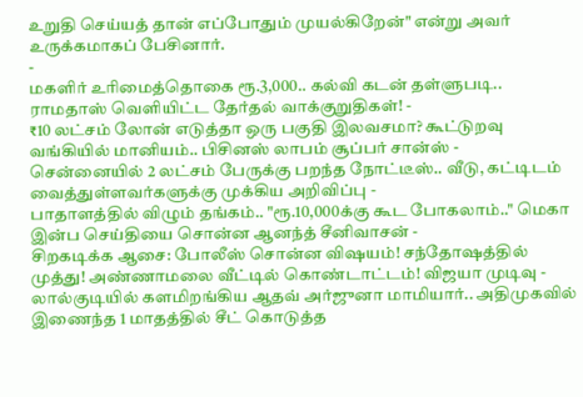உறுதி செய்யத் தான் எப்போதும் முயல்கிறேன்" என்று அவர் உருக்கமாகப் பேசினார்.
-
மகளிர் உரிமைத்தொகை ரூ.3,000.. கல்வி கடன் தள்ளுபடி.. ராமதாஸ் வெளியிட்ட தேர்தல் வாக்குறுதிகள்! -
₹10 லட்சம் லோன் எடுத்தா ஒரு பகுதி இலவசமா? கூட்டுறவு வங்கியில் மானியம்.. பிசினஸ் லாபம் சூப்பர் சான்ஸ் -
சென்னையில் 2 லட்சம் பேருக்கு பறந்த நோட்டீஸ்.. வீடு, கட்டிடம் வைத்துள்ளவர்களுக்கு முக்கிய அறிவிப்பு -
பாதாளத்தில் விழும் தங்கம்.. "ரூ.10,000க்கு கூட போகலாம்.." மெகா இன்ப செய்தியை சொன்ன ஆனந்த் சீனிவாசன் -
சிறகடிக்க ஆசை: போலீஸ் சொன்ன விஷயம்! சந்தோஷத்தில் முத்து! அண்ணாமலை வீட்டில் கொண்டாட்டம்! விஜயா முடிவு -
லால்குடியில் களமிறங்கிய ஆதவ் அர்ஜுனா மாமியார்.. அதிமுகவில் இணைந்த 1 மாதத்தில் சீட் கொடுத்த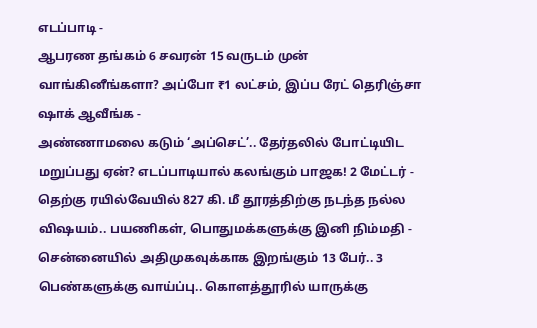எடப்பாடி -
ஆபரண தங்கம் 6 சவரன் 15 வருடம் முன் வாங்கினீங்களா? அப்போ ₹1 லட்சம், இப்ப ரேட் தெரிஞ்சா ஷாக் ஆவீங்க -
அண்ணாமலை கடும் ‘அப்செட்’.. தேர்தலில் போட்டியிட மறுப்பது ஏன்? எடப்பாடியால் கலங்கும் பாஜக! 2 மேட்டர் -
தெற்கு ரயில்வேயில் 827 கி. மீ தூரத்திற்கு நடந்த நல்ல விஷயம்.. பயணிகள், பொதுமக்களுக்கு இனி நிம்மதி -
சென்னையில் அதிமுகவுக்காக இறங்கும் 13 பேர்.. 3 பெண்களுக்கு வாய்ப்பு.. கொளத்தூரில் யாருக்கு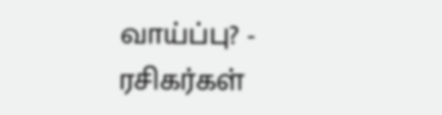வாய்ப்பு? -
ரசிகர்கள்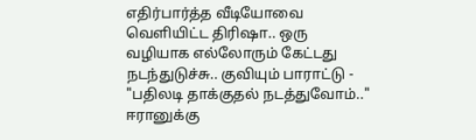எதிர்பார்த்த வீடியோவை வெளியிட்ட திரிஷா.. ஒரு வழியாக எல்லோரும் கேட்டது நடந்துடுச்சு.. குவியும் பாராட்டு -
"பதிலடி தாக்குதல் நடத்துவோம்.." ஈரானுக்கு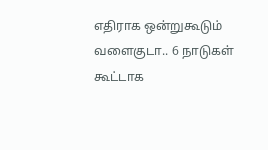எதிராக ஒன்றுகூடும் வளைகுடா.. 6 நாடுகள் கூட்டாக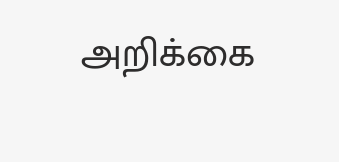அறிக்கை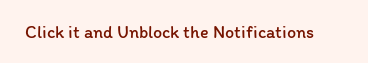Click it and Unblock the Notifications